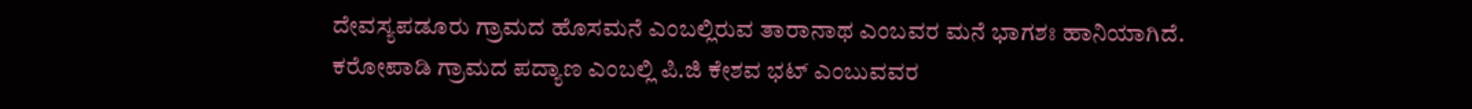ದೇವಸ್ಯಪಡೂರು ಗ್ರಾಮದ ಹೊಸಮನೆ ಎಂಬಲ್ಲಿರುವ ತಾರಾನಾಥ ಎಂಬವರ ಮನೆ ಭಾಗಶಃ ಹಾನಿಯಾಗಿದೆ.
ಕರೋಪಾಡಿ ಗ್ರಾಮದ ಪದ್ಯಾಣ ಎಂಬಲ್ಲಿ ಪಿ.ಜಿ ಕೇಶವ ಭಟ್ ಎಂಬುವವರ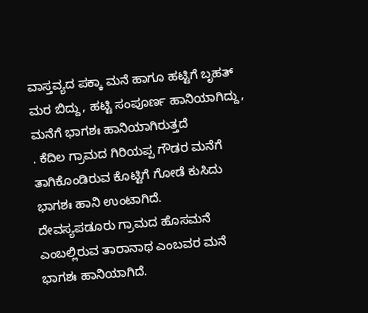ವಾಸ್ತವ್ಯದ ಪಕ್ಕಾ ಮನೆ ಹಾಗೂ ಹಟ್ಟಿಗೆ ಬೃಹತ್ ಮರ ಬಿದ್ದು, ಹಟ್ಟಿ ಸಂಪೂರ್ಣ ಹಾನಿಯಾಗಿದ್ದು, ಮನೆಗೆ ಭಾಗಶಃ ಹಾನಿಯಾಗಿರುತ್ತದೆ
. ಕೆದಿಲ ಗ್ರಾಮದ ಗಿರಿಯಪ್ಪ ಗೌಡರ ಮನೆಗೆ ತಾಗಿಕೊಂಡಿರುವ ಕೊಟ್ಟಿಗೆ ಗೋಡೆ ಕುಸಿದು ಭಾಗಶಃ ಹಾನಿ ಉಂಟಾಗಿದೆ.
ದೇವಸ್ಯಪಡೂರು ಗ್ರಾಮದ ಹೊಸಮನೆ ಎಂಬಲ್ಲಿರುವ ತಾರಾನಾಥ ಎಂಬವರ ಮನೆ ಭಾಗಶಃ ಹಾನಿಯಾಗಿದೆ.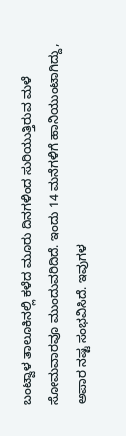ಬಂಟ್ವಾಳ ತಾಲೂಕಿನಲ್ಲಿ ಕಳೆದ ಮೂರು ದಿನಗಳಿಂದ ಸುರಿಯುತ್ತಿರುವ ಮಳೆ ಸೋಮವಾರವೂ ಮುಂದುವರಿದಿದೆ. ಇಂದು 14 ಮನೆಗಳಿಗೆ ಹಾನಿಯುಂಟಾಗಿದ್ದು, ಅಪಾರ ನಷ್ಟ ಸಂಭವಿಸಿದೆ. ಇವುಗಳ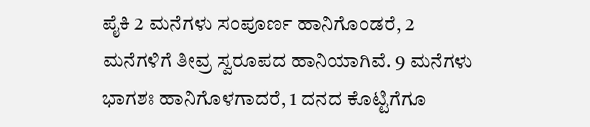ಪೈಕಿ 2 ಮನೆಗಳು ಸಂಪೂರ್ಣ ಹಾನಿಗೊಂಡರೆ, 2 ಮನೆಗಳಿಗೆ ತೀವ್ರ ಸ್ವರೂಪದ ಹಾನಿಯಾಗಿವೆ. 9 ಮನೆಗಳು ಭಾಗಶಃ ಹಾನಿಗೊಳಗಾದರೆ, 1 ದನದ ಕೊಟ್ಟಿಗೆಗೂ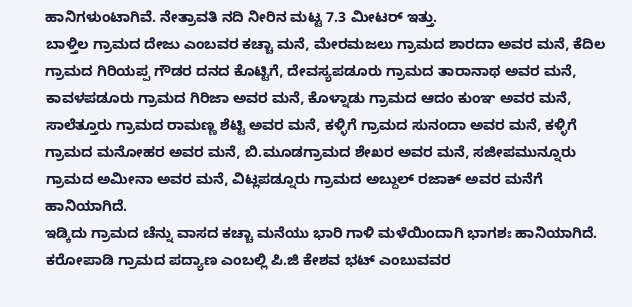ಹಾನಿಗಳುಂಟಾಗಿವೆ. ನೇತ್ರಾವತಿ ನದಿ ನೀರಿನ ಮಟ್ಟ 7.3 ಮೀಟರ್ ಇತ್ತು.
ಬಾಳ್ತಿಲ ಗ್ರಾಮದ ದೇಜು ಎಂಬವರ ಕಚ್ಚಾ ಮನೆ, ಮೇರಮಜಲು ಗ್ರಾಮದ ಶಾರದಾ ಅವರ ಮನೆ, ಕೆದಿಲ ಗ್ರಾಮದ ಗಿರಿಯಪ್ಪ ಗೌಡರ ದನದ ಕೊಟ್ಟಿಗೆ, ದೇವಸ್ಯಪಡೂರು ಗ್ರಾಮದ ತಾರಾನಾಥ ಅವರ ಮನೆ, ಕಾವಳಪಡೂರು ಗ್ರಾಮದ ಗಿರಿಜಾ ಅವರ ಮನೆ, ಕೊಳ್ನಾಡು ಗ್ರಾಮದ ಆದಂ ಕುಂಞ ಅವರ ಮನೆ, ಸಾಲೆತ್ತೂರು ಗ್ರಾಮದ ರಾಮಣ್ಣ ಶೆಟ್ಟಿ ಅವರ ಮನೆ, ಕಳ್ಳಿಗೆ ಗ್ರಾಮದ ಸುನಂದಾ ಅವರ ಮನೆ, ಕಳ್ಳಿಗೆ ಗ್ರಾಮದ ಮನೋಹರ ಅವರ ಮನೆ, ಬಿ.ಮೂಡಗ್ರಾಮದ ಶೇಖರ ಅವರ ಮನೆ, ಸಜೀಪಮುನ್ನೂರು ಗ್ರಾಮದ ಅಮೀನಾ ಅವರ ಮನೆ, ವಿಟ್ಲಪಡ್ನೂರು ಗ್ರಾಮದ ಅಬ್ದುಲ್ ರಜಾಕ್ ಅವರ ಮನೆಗೆ ಹಾನಿಯಾಗಿದೆ.
ಇಡ್ಕಿದು ಗ್ರಾಮದ ಚೆನ್ನು ವಾಸದ ಕಚ್ಚಾ ಮನೆಯು ಭಾರಿ ಗಾಳಿ ಮಳೆಯಿಂದಾಗಿ ಭಾಗಶಃ ಹಾನಿಯಾಗಿದೆ. ಕರೋಪಾಡಿ ಗ್ರಾಮದ ಪದ್ಯಾಣ ಎಂಬಲ್ಲಿ ಪಿ.ಜಿ ಕೇಶವ ಭಟ್ ಎಂಬುವವರ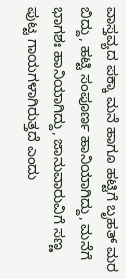ವಾಸ್ತವ್ಯದ ಪಕ್ಕಾ ಮನೆ ಹಾಗೂ ಹಟ್ಟಿಗೆ ಬೃಹತ್ ಮರ ಬಿದ್ದು, ಹಟ್ಟಿ ಸಂಪೂರ್ಣ ಹಾನಿಯಾಗಿದ್ದು, ಮನೆಗೆ ಭಾಗಶಃ ಹಾನಿಯಾಗಿದ್ದು, ಜಾನುವಾರುವಿಗೆ ಸಣ್ಣ ಪುಟ್ಟ ಗಾಯಗಳಾಗಿರುತ್ತದೆ ಎಂದು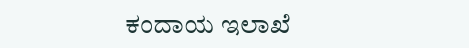ಕಂದಾಯ ಇಲಾಖೆ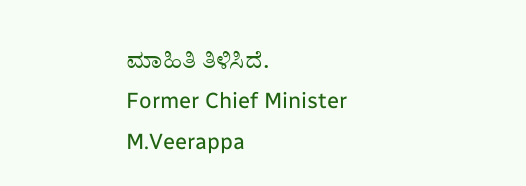ಮಾಹಿತಿ ತಿಳಿಸಿದೆ.
Former Chief Minister M.Veerappa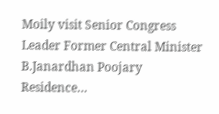Moily visit Senior Congress Leader Former Central Minister B.Janardhan Poojary Residence…